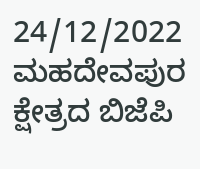24/12/2022
ಮಹದೇವಪುರ ಕ್ಷೇತ್ರದ ಬಿಜೆಪಿ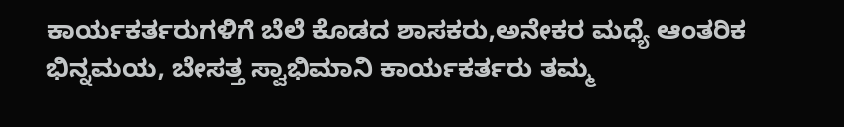ಕಾರ್ಯಕರ್ತರುಗಳಿಗೆ ಬೆಲೆ ಕೊಡದ ಶಾಸಕರು,ಅನೇಕರ ಮಧ್ಯೆ ಆಂತರಿಕ ಭಿನ್ನಮಯ, ಬೇಸತ್ತ ಸ್ವಾಭಿಮಾನಿ ಕಾರ್ಯಕರ್ತರು ತಮ್ಮ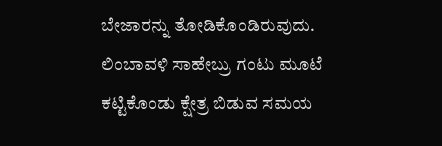ಬೇಜಾರನ್ನು ತೋಡಿಕೊಂಡಿರುವುದು.
ಲಿಂಬಾವಳಿ ಸಾಹೇಬ್ರು ಗಂಟು ಮೂಟೆ ಕಟ್ಟಿಕೊಂಡು ಕ್ಷೇತ್ರ ಬಿಡುವ ಸಮಯ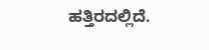ಹತ್ತಿರದಲ್ಲಿದೆ.